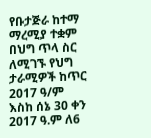የቡታጅራ ከተማ ማረሚያ ተቋም በህግ ጥላ ስር ለሚገኙ የህግ ታራሚዎች ከጥር 2017 ዓ/ም እስከ ሰኔ 30 ቀን 2017 ዓ.ም ለ6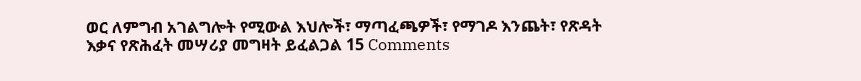ወር ለምግብ አገልግሎት የሚውል እህሎች፣ ማጣፈጫዎች፣ የማገዶ እንጨት፣ የጽዳት እቃና የጽሕፈት መሣሪያ መግዛት ይፈልጋል 15 Comments